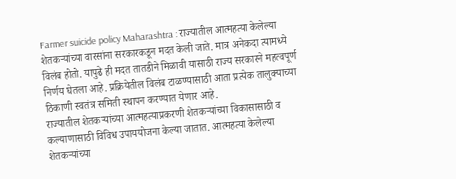Farmer suicide policy Maharashtra : राज्यातील आत्महत्या केलेल्या शेतकऱ्यांच्या वारसांना सरकारकडून मदत केली जाते. मात्र अनेकदा त्यामध्ये विलंब होतो. यापुढे ही मदत तातडीने मिळावी यासाठी राज्य सरकारने महत्वपूर्ण निर्णय घेतला आहे. प्रक्रियेतील विलंब टाळण्यासाठी आता प्रत्येक तालुक्याच्या ठिकाणी स्वतंत्र समिती स्थापन करण्यात येणार आहे.
राज्यातील शेतकऱ्यांच्या आत्महत्याप्रकरणी शेतकऱ्यांच्या विकासासाठी व कल्याणासाठी विविध उपाययोजना केल्या जातात. आत्महत्या केलेल्या शेतकऱ्यांच्या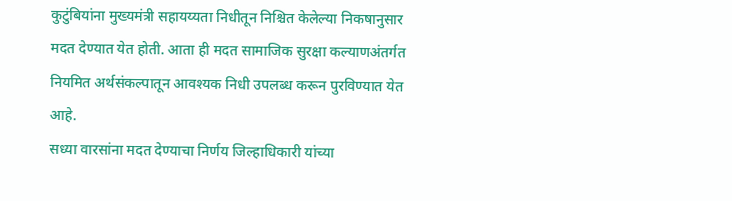कुटुंबियांना मुख्यमंत्री सहायय्यता निधीतून निश्चित केलेल्या निकषानुसार मदत देण्यात येत होती. आता ही मदत सामाजिक सुरक्षा कल्याणअंतर्गत नियमित अर्थसंकल्पातून आवश्यक निधी उपलब्ध करून पुरविण्यात येत आहे.
सध्या वारसांना मदत देण्याचा निर्णय जिल्हाधिकारी यांच्या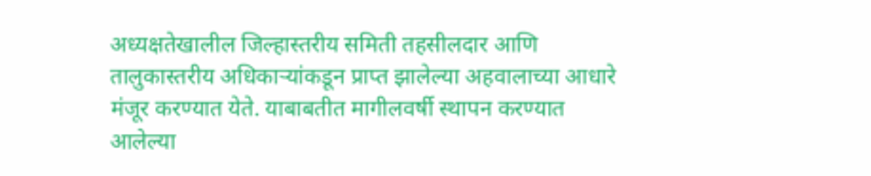अध्यक्षतेखालील जिल्हास्तरीय समिती तहसीलदार आणि तालुकास्तरीय अधिकाऱ्यांकडून प्राप्त झालेल्या अहवालाच्या आधारे मंजूर करण्यात येते. याबाबतीत मागीलवर्षी स्थापन करण्यात आलेल्या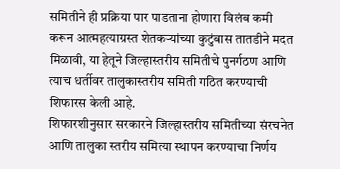समितीने ही प्रक्रिया पार पाडताना होणारा विलंब कमी करून आत्महत्याग्रस्त शेतकऱ्यांच्या कुटुंबास तातडीने मदत मिळावी, या हेतूने जिल्हास्तरीय समितीचे पुनर्गठण आणि त्याच धर्तीवर तालुकास्तरीय समिती गठित करण्याची शिफारस केली आहे.
शिफारशीनुसार सरकारने जिल्हास्तरीय समितीच्या संरचनेत आणि तालुका स्तरीय समित्या स्थापन करण्याचा निर्णय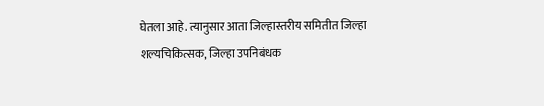घेतला आहे. त्यानुसार आता जिल्हास्तरीय समितीत जिल्हा शल्यचिकित्सक, जिल्हा उपनिबंधक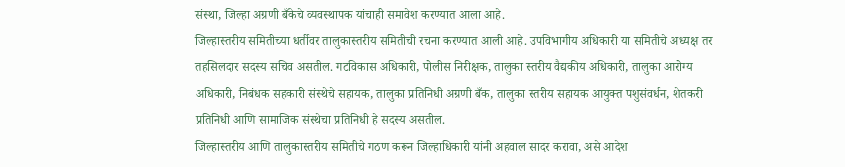संस्था, जिल्हा अग्रणी बँकेचे व्यवस्थापक यांचाही समावेश करण्यात आला आहे.
जिल्हास्तरीय समितीच्या धर्तीवर तालुकास्तरीय समितीची रचना करण्यात आली आहे. उपविभागीय अधिकारी या समितीचे अध्यक्ष तर तहसिलदार सदस्य सचिव असतील. गटविकास अधिकारी, पोलीस निरीक्षक, तालुका स्तरीय वैद्यकीय अधिकारी, तालुका आरोग्य अधिकारी, निबंधक सहकारी संस्थेचे सहायक, तालुका प्रतिनिधी अग्रणी बँक, तालुका स्तरीय सहायक आयुक्त पशुसंवर्धन, शेतकरी प्रतिनिधी आणि सामाजिक संस्थेचा प्रतिनिधी हे सदस्य असतील.
जिल्हास्तरीय आणि तालुकास्तरीय समितीचे गठण करून जिल्हाधिकारी यांनी अहवाल सादर करावा, असे आदेश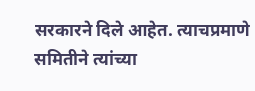सरकारने दिले आहेत. त्याचप्रमाणे समितीने त्यांच्या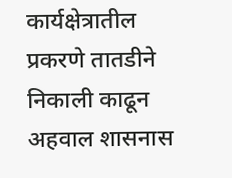कार्यक्षेत्रातील प्रकरणे तातडीने निकाली काढून अहवाल शासनास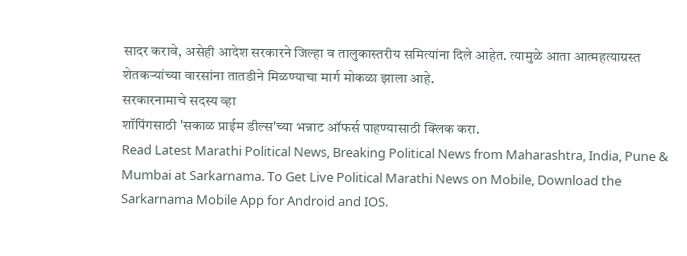सादर करावे, असेही आदेश सरकारने जिल्हा व तालुकास्तरीय समित्यांना दिले आहेत. त्यामुळे आता आत्महत्याग्रस्त शेतकऱ्यांच्या वारसांना तातडीने मिळण्याचा मार्ग मोकळा झाला आहे.
सरकारनामाचे सदस्य व्हा
शॉपिंगसाठी 'सकाळ प्राईम डील्स'च्या भन्नाट ऑफर्स पाहण्यासाठी क्लिक करा.
Read Latest Marathi Political News, Breaking Political News from Maharashtra, India, Pune & Mumbai at Sarkarnama. To Get Live Political Marathi News on Mobile, Download the Sarkarnama Mobile App for Android and IOS.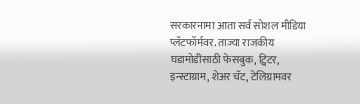सरकारनामा आता सर्व सोशल मीडिया प्लॅटफॉर्मवर. ताज्या राजकीय घडामोडींसाठी फेसबुक, ट्विटर, इन्स्टाग्राम, शेअर चॅट, टेलिग्रामवर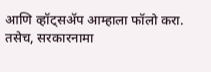आणि व्हॉट्सॲप आम्हाला फॉलो करा. तसेच, सरकारनामा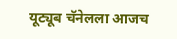यूट्यूब चॅनेलला आजच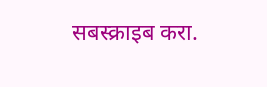सबस्क्राइब करा.